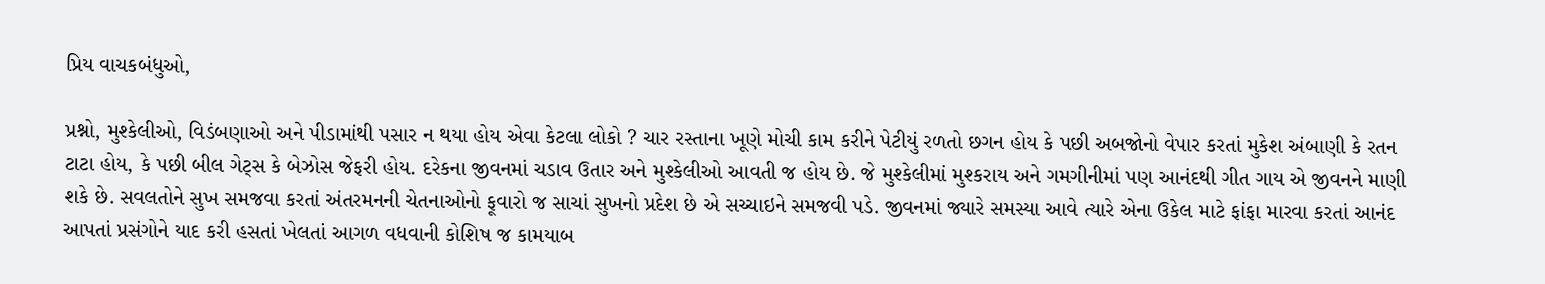પ્રિય વાચકબંધુઓ,

પ્રશ્નો, મુશ્કેલીઓ, વિડંબણાઓ અને પીડામાંથી પસાર ન થયા હોય એવા કેટલા લોકો ? ચાર રસ્તાના ખૂણે મોચી કામ કરીને પેટીયું રળતો છગન હોય કે પછી અબજોનો વેપાર કરતાં મુકેશ અંબાણી કે રતન ટાટા હોય, કે પછી બીલ ગેટ્સ કે બેઝોસ જેફરી હોય. દરેકના જીવનમાં ચડાવ ઉતાર અને મુશ્કેલીઓ આવતી જ હોય છે. જે મુશ્કેલીમાં મુશ્કરાય અને ગમગીનીમાં પણ આનંદથી ગીત ગાય એ જીવનને માણી શકે છે. સવલતોને સુખ સમજવા કરતાં અંતરમનની ચેતનાઓનો ફૂવારો જ સાચાં સુખનો પ્રદેશ છે એ સચ્ચાઇને સમજવી પડે. જીવનમાં જ્યારે સમસ્યા આવે ત્યારે એના ઉકેલ માટે ફાંફા મારવા કરતાં આનંદ આપતાં પ્રસંગોને યાદ કરી હસતાં ખેલતાં આગળ વધવાની કોશિષ જ કામયાબ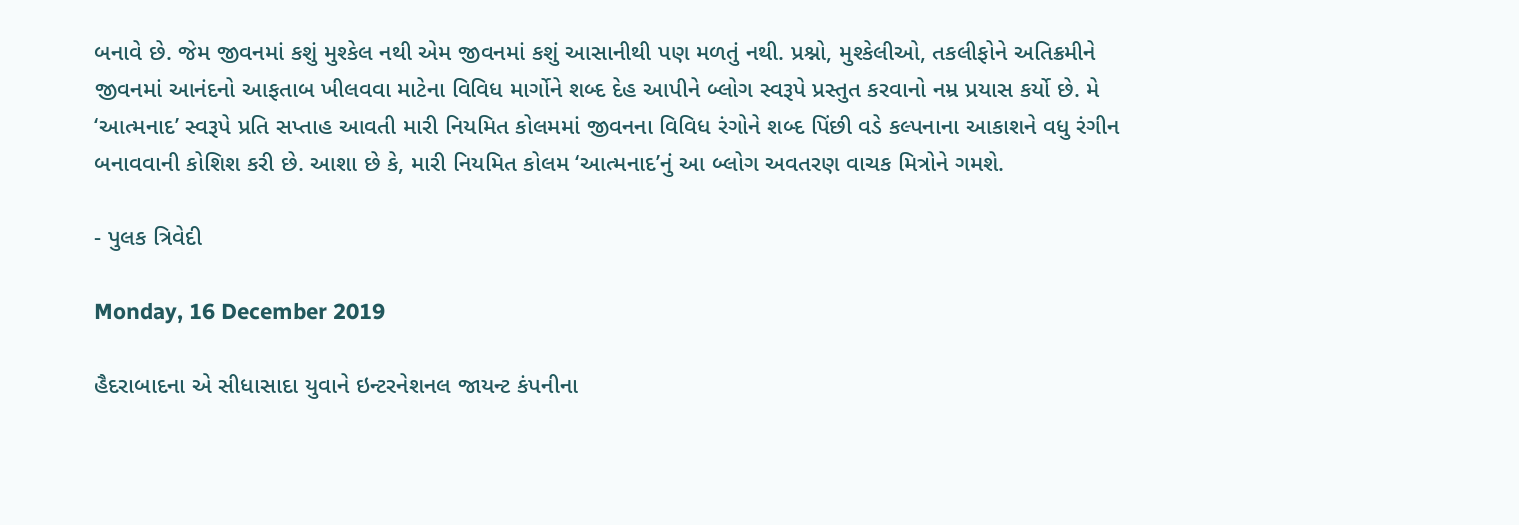બનાવે છે. જેમ જીવનમાં કશું મુશ્કેલ નથી એમ જીવનમાં કશું આસાનીથી પણ મળતું નથી. પ્રશ્નો, મુશ્કેલીઓ, તકલીફોને અતિક્રમીને જીવનમાં આનંદનો આફતાબ ખીલવવા માટેના વિવિધ માર્ગોને શબ્દ દેહ આપીને બ્લોગ સ્વરૂપે પ્રસ્તુત કરવાનો નમ્ર પ્રયાસ કર્યો છે. મે ‘આત્મનાદ’ સ્વરૂપે પ્રતિ સપ્તાહ આવતી મારી નિયમિત કોલમમાં જીવનના વિવિધ રંગોને શબ્દ પિંછી વડે કલ્પનાના આકાશને વધુ રંગીન બનાવવાની કોશિશ કરી છે. આશા છે કે, મારી નિયમિત કોલમ ‘આત્મનાદ’નું આ બ્લોગ અવતરણ વાચક મિત્રોને ગમશે.

- પુલક ત્રિવેદી

Monday, 16 December 2019

હૈદરાબાદના એ સીધાસાદા યુવાને ઇન્ટરનેશનલ જાયન્ટ કંપનીના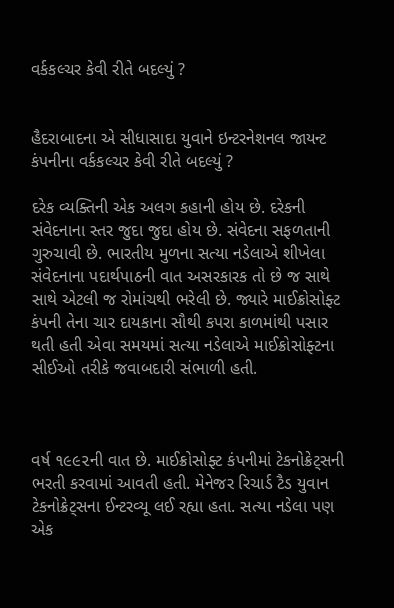વર્કકલ્ચર કેવી રીતે બદલ્યું ?


હૈદરાબાદના એ સીધાસાદા યુવાને ઇન્ટરનેશનલ જાયન્ટ કંપનીના વર્કકલ્ચર કેવી રીતે બદલ્યું ?

દરેક વ્યક્તિની એક અલગ કહાની હોય છે. દરેકની સંવેદનાના સ્તર જુદા જુદા હોય છે. સંવેદના સફળતાની ગુરુચાવી છે. ભારતીય મુળના સત્યા નડેલાએ શીખેલા સંવેદનાના પદાર્થપાઠની વાત અસરકારક તો છે જ સાથે સાથે એટલી જ રોમાંચથી ભરેલી છે. જ્યારે માઈક્રોસોફ્ટ કંપની તેના ચાર દાયકાના સૌથી કપરા કાળમાંથી પસાર થતી હતી એવા સમયમાં સત્યા નડેલાએ માઈક્રોસોફ્ટના સીઈઓ તરીકે જવાબદારી સંભાળી હતી.



વર્ષ ૧૯૯૨ની વાત છે. માઈક્રોસોફ્ટ કંપનીમાં ટેકનોક્રેટ્સની ભરતી કરવામાં આવતી હતી. મેનેજર રિચાર્ડ ટૈડ યુવાન ટેકનોક્રેટ્સના ઈન્ટરવ્યૂ લઈ રહ્યા હતા. સત્યા નડેલા પણ એક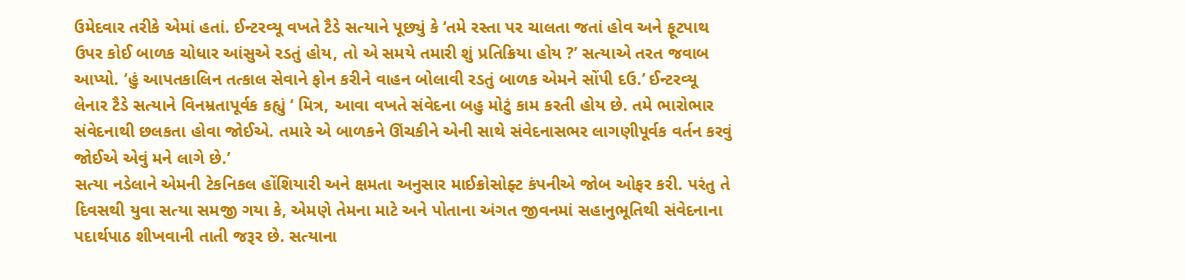ઉમેદવાર તરીકે એમાં હતાં. ઈન્ટરવ્યૂ વખતે ટૈડે સત્યાને પૂછ્યું કે ‘તમે રસ્તા પર ચાલતા જતાં હોવ અને ફૂટપાથ ઉપર કોઈ બાળક ચોધાર આંસુએ રડતું હોય, તો એ સમયે તમારી શું પ્રતિક્રિયા હોય ?’ સત્યાએ તરત જવાબ આપ્યો. ‘હું આપતકાલિન તત્કાલ સેવાને ફોન કરીને વાહન બોલાવી રડતું બાળક એમને સોંપી દઉ.’ ઈન્ટરવ્યૂ લેનાર ટૈડે સત્યાને વિનમ્રતાપૂર્વક કહ્યું ‘ મિત્ર, આવા વખતે સંવેદના બહુ મોટું કામ કરતી હોય છે. તમે ભારોભાર સંવેદનાથી છલકતા હોવા જોઈએ. તમારે એ બાળકને ઊંચકીને એની સાથે સંવેદનાસભર લાગણીપૂર્વક વર્તન કરવું જોઈએ એવું મને લાગે છે.’
સત્યા નડેલાને એમની ટેકનિકલ હોંશિયારી અને ક્ષમતા અનુસાર માઈક્રોસોફ્ટ કંપનીએ જોબ ઓફર કરી. પરંતુ તે દિવસથી યુવા સત્યા સમજી ગયા કે, એમણે તેમના માટે અને પોતાના અંગત જીવનમાં સહાનુભૂતિથી સંવેદનાના પદાર્થપાઠ શીખવાની તાતી જરૂર છે. સત્યાના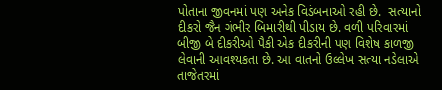પોતાના જીવનમાં પણ અનેક વિડંબનાઓ રહી છે.  સત્યાનો દીકરો જૈન ગંભીર બિમારીથી પીડાય છે. વળી પરિવારમાં બીજી બે દીકરીઓ પૈકી એક દીકરીની પણ વિશેષ કાળજી લેવાની આવશ્યકતા છે. આ વાતનો ઉલ્લેખ સત્યા નડેલાએ તાજેતરમાં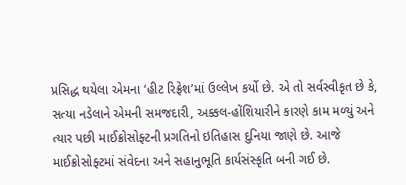પ્રસિદ્ધ થયેલા એમના ‘હીટ રિફ્રેશ’માં ઉલ્લેખ કર્યો છે. એ તો સર્વસ્વીકૃત છે કે, સત્યા નડેલાને એમની સમજદારી, અક્કલ-હોંશિયારીને કારણે કામ મળ્યું અને ત્યાર પછી માઈક્રોસોફ્ટની પ્રગતિનો ઇતિહાસ દુનિયા જાણે છે. આજે માઈક્રોસોફ્ટમાં સંવેદના અને સહાનુભૂતિ કાર્યસંસ્કૃતિ બની ગઈ છે.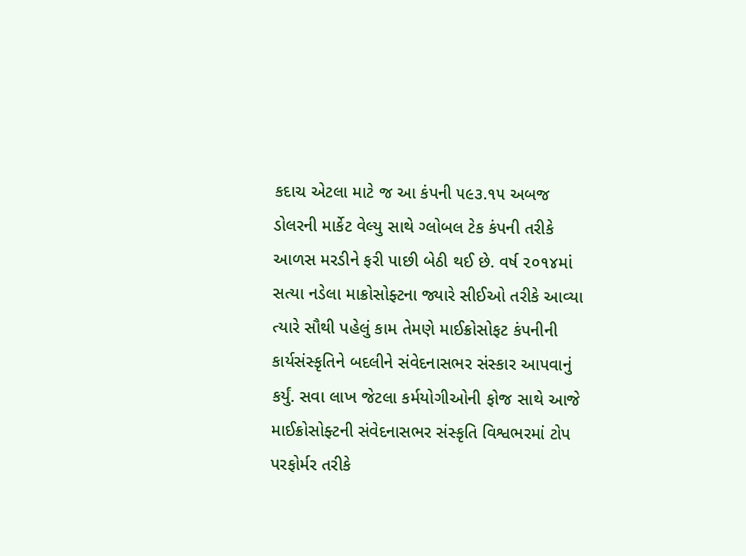કદાચ એટલા માટે જ આ કંપની ૫૯૩.૧૫ અબજ ડોલરની માર્કેટ વેલ્યુ સાથે ગ્લોબલ ટેક કંપની તરીકે આળસ મરડીને ફરી પાછી બેઠી થઈ છે. વર્ષ ૨૦૧૪માં સત્યા નડેલા માક્રોસોફ્ટના જ્યારે સીઈઓ તરીકે આવ્યા ત્યારે સૌથી પહેલું કામ તેમણે માઈક્રોસોફટ કંપનીની કાર્યસંસ્કૃતિને બદલીને સંવેદનાસભર સંસ્કાર આપવાનું કર્યું. સવા લાખ જેટલા કર્મયોગીઓની ફોજ સાથે આજે માઈક્રોસોફ્ટની સંવેદનાસભર સંસ્કૃતિ વિશ્વભરમાં ટોપ પરફોર્મર તરીકે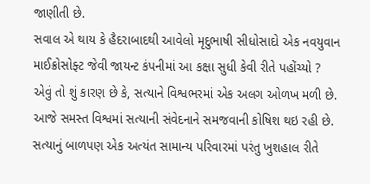જાણીતી છે.
સવાલ એ થાય કે હૈદરાબાદથી આવેલો મૃદુભાષી સીધોસાદો એક નવયુવાન માઈક્રોસોફ્ટ જેવી જાયન્ટ કંપનીમાં આ કક્ષા સુધી કેવી રીતે પહોંચ્યો ? એવું તો શું કારણ છે કે, સત્યાને વિશ્વભરમાં એક અલગ ઓળખ મળી છે. આજે સમસ્ત વિશ્વમાં સત્યાની સંવેદનાને સમજવાની કોષિશ થઇ રહી છે. સત્યાનું બાળપણ એક અત્યંત સામાન્ય પરિવારમાં પરંતુ ખુશહાલ રીતે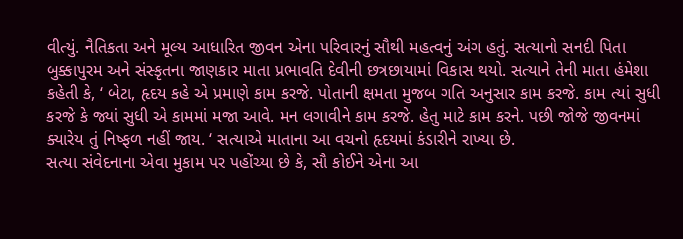વીત્યું. નૈતિકતા અને મૂલ્ય આધારિત જીવન એના પરિવારનું સૌથી મહત્વનું અંગ હતું. સત્યાનો સનદી પિતા બુક્કાપુરમ અને સંસ્કૃતના જાણકાર માતા પ્રભાવતિ દેવીની છત્રછાયામાં વિકાસ થયો. સત્યાને તેની માતા હંમેશા કહેતી કે, ‘ બેટા, હૃદય કહે એ પ્રમાણે કામ કરજે. પોતાની ક્ષમતા મુજબ ગતિ અનુસાર કામ કરજે. કામ ત્યાં સુધી કરજે કે જ્યાં સુધી એ કામમાં મજા આવે. મન લગાવીને કામ કરજે. હેતુ માટે કામ કરને. પછી જોજે જીવનમાં ક્યારેય તું નિષ્ફળ નહીં જાય. ‘ સત્યાએ માતાના આ વચનો હૃદયમાં કંડારીને રાખ્યા છે.
સત્યા સંવેદનાના એવા મુકામ પર પહોંચ્યા છે કે, સૌ કોઈને એના આ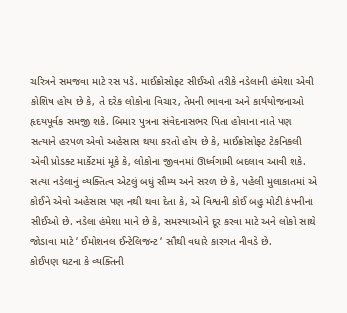ચરિત્રને સમજવા માટે રસ પડે. માઈક્રોસોફ્ટ સીઈઓ તરીકે નડેલાની હંમેશા એવી કોશિષ હોય છે કે, તે દરેક લોકોના વિચાર, તેમની ભાવના અને કાર્યયોજનાઓ હૃદયપૂર્વક સમજી શકે. બિમાર પુત્રના સંવેદનાસભર પિતા હોવાના નાતે પણ સત્યાને હરપળ એવો અહેસાસ થયા કરતો હોય છે કે, માઈક્રોસોફ્ટ ટેકનિકલી એવી પ્રોડક્ટ માર્કેટમાં મૂકે કે, લોકોના જીવનમાં ઊર્ધ્વગામી બદલાવ આવી શકે. સત્યા નડેલાનું વ્યક્તિત્વ એટલું બધું સૌમ્ય અને સરળ છે કે, પહેલી મુલાકાતમાં એ કોઈને એવો અહેસાસ પણ નથી થવા દેતા કે, એ વિશ્વની કોઈ બહુ મોટી કંપનીના સીઈઓ છે. નડેલા હંમેશા માને છે કે, સમસ્યાઓને દૂર કરવા માટે અને લોકો સાથે જોડાવા માટે ‘ ઈમોશનલ ઈન્ટેલિજન્ટ ‘ સૌથી વધારે કારગત નીવડે છે.
કોઈપણ ઘટના કે વ્યક્તિની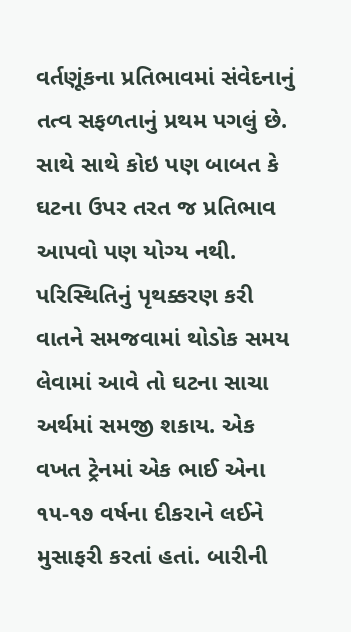વર્તણૂંકના પ્રતિભાવમાં સંવેદનાનું તત્વ સફળતાનું પ્રથમ પગલું છે. સાથે સાથે કોઇ પણ બાબત કે ઘટના ઉપર તરત જ પ્રતિભાવ આપવો પણ યોગ્ય નથી. પરિસ્થિતિનું પૃથક્કરણ કરી વાતને સમજવામાં થોડોક સમય લેવામાં આવે તો ઘટના સાચા અર્થમાં સમજી શકાય. એક વખત ટ્રેનમાં એક ભાઈ એના ૧૫-૧૭ વર્ષના દીકરાને લઈને મુસાફરી કરતાં હતાં. બારીની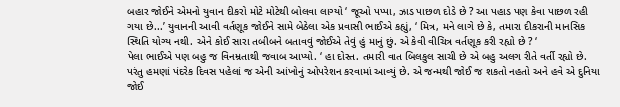બહાર જોઈને એમનો યુવાન દીકરો મોટે મોટેથી બોલવા લાગ્યો ‘ જૂઓ પપ્પા, ઝાડ પાછળ દોડે છે ? આ પહાડ પણ કેવા પાછળ રહી ગયા છે...’ યુવાનની આવી વર્તણૂક જોઈને સામે બેઠેલા એક પ્રવાસી ભાઈએ કહ્યું, ‘ મિત્ર, મને લાગે છે કે, તમારા દીકરાની માનસિક સ્થિતિ યોગ્ય નથી. એને કોઈ સારા તબીબને બતાવવું જોઈએ તેવું હું માનું છું. એ કેવી વીચિત્ર વર્તણૂક કરી રહ્યો છે ? ‘
પેલા ભાઈએ પણ બહુ જ વિનમ્રતાથી જવાબ આપ્યો. ‘ હા દોસ્ત. તમારી વાત બિલકુલ સાચી છે એ બહુ અલગ રીતે વર્તી રહ્યો છે. પરંતુ હમણાં પંદરેક દિવસ પહેલાં જ એની આંખોનું ઓપરેશન કરવામાં આવ્યું છે. એ જન્મથી જોઈ જ શકતો નહતો અને હવે એ દુનિયા જોઈ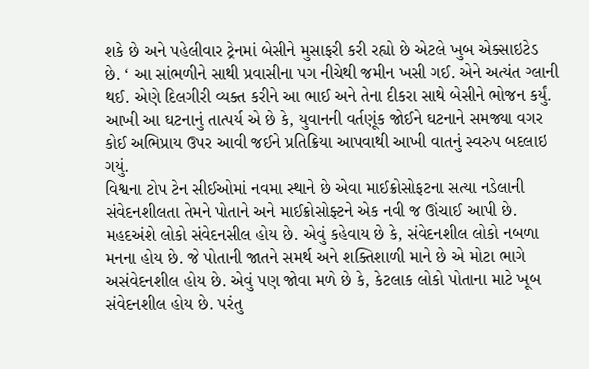શકે છે અને પહેલીવાર ટ્રેનમાં બેસીને મુસાફરી કરી રહ્યો છે એટલે ખુબ એક્સાઇટેડ છે. ‘ આ સાંભળીને સાથી પ્રવાસીના પગ નીચેથી જમીન ખસી ગઈ. એને અત્યંત ગ્લાની થઈ. એણે દિલગીરી વ્યક્ત કરીને આ ભાઈ અને તેના દીકરા સાથે બેસીને ભોજન કર્યું. આખી આ ઘટનાનું તાત્પર્ય એ છે કે, યુવાનની વર્તણૂંક જોઈને ઘટનાને સમજ્યા વગર કોઈ અભિપ્રાય ઉપર આવી જઈને પ્રતિક્રિયા આપવાથી આખી વાતનું સ્વરુપ બદલાઇ ગયું.
વિશ્વના ટોપ ટેન સીઈઓમાં નવમા સ્થાને છે એવા માઈક્રોસોફટના સત્યા નડેલાની સંવેદનશીલતા તેમને પોતાને અને માઈક્રોસોફ્ટને એક નવી જ ઊંચાઈ આપી છે. મહદઅંશે લોકો સંવેદનસીલ હોય છે. એવું કહેવાય છે કે, સંવેદનશીલ લોકો નબળા મનના હોય છે. જે પોતાની જાતને સમર્થ અને શક્તિશાળી માને છે એ મોટા ભાગે અસંવેદનશીલ હોય છે. એવું પણ જોવા મળે છે કે, કેટલાક લોકો પોતાના માટે ખૂબ સંવેદનશીલ હોય છે. પરંતુ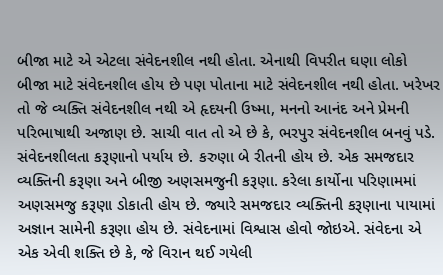બીજા માટે એ એટલા સંવેદનશીલ નથી હોતા. એનાથી વિપરીત ઘણા લોકો બીજા માટે સંવેદનશીલ હોય છે પણ પોતાના માટે સંવેદનશીલ નથી હોતા. ખરેખર તો જે વ્યક્તિ સંવેદનશીલ નથી એ હૃદયની ઉષ્મા, મનનો આનંદ અને પ્રેમની પરિભાષાથી અજાણ છે. સાચી વાત તો એ છે કે, ભરપુર સંવેદનશીલ બનવું પડે. સંવેદનશીલતા કરૂણાનો પર્યાય છે. કરુણા બે રીતની હોય છે. એક સમજદાર વ્યક્તિની કરૂણા અને બીજી અણસમજુની કરૂણા. કરેલા કાર્યોના પરિણામમાં અણસમજુ કરૂણા ડોકાતી હોય છે. જ્યારે સમજદાર વ્યક્તિની કરૂણાના પાયામાં અજ્ઞાન સામેની કરૂણા હોય છે. સંવેદનામાં વિશ્વાસ હોવો જોઇએ. સંવેદના એ એક એવી શક્તિ છે કે, જે વિરાન થઈ ગયેલી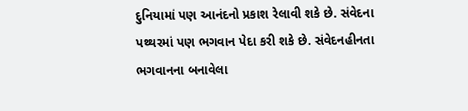દુનિયામાં પણ આનંદનો પ્રકાશ રેલાવી શકે છે. સંવેદના પથ્થરમાં પણ ભગવાન પેદા કરી શકે છે. સંવેદનહીનતા ભગવાનના બનાવેલા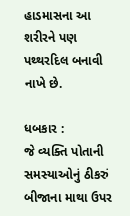હાડમાસના આ શરીરને પણ પથ્થરદિલ બનાવી નાખે છે.

ધબકાર :
જે વ્યક્તિ પોતાની સમસ્યાઓનું ઠીકરું બીજાના માથા ઉપર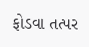ફોડવા તત્પર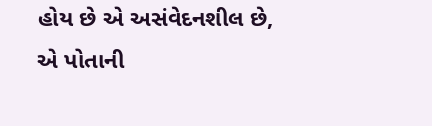હોય છે એ અસંવેદનશીલ છે, એ પોતાની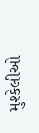મુશ્કેલીઓ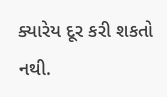ક્યારેય દૂર કરી શકતો નથી.